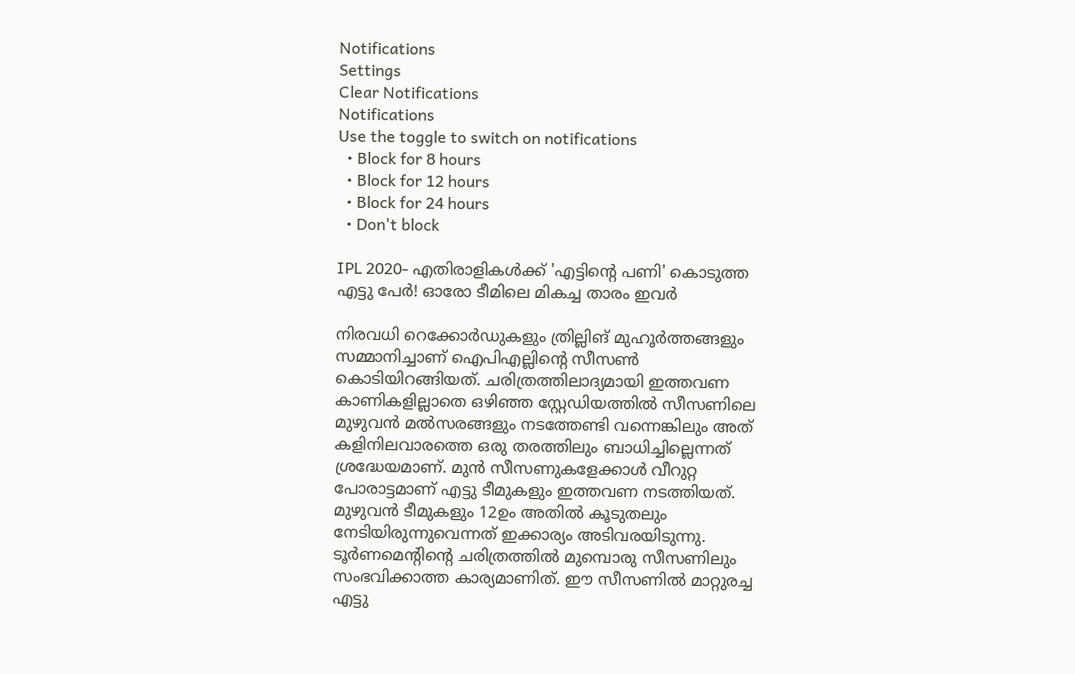Notifications
Settings
Clear Notifications
Notifications
Use the toggle to switch on notifications
  • Block for 8 hours
  • Block for 12 hours
  • Block for 24 hours
  • Don't block

IPL 2020- എതിരാളികള്‍ക്ക് 'എട്ടിന്റെ പണി' കൊടുത്ത എട്ടു പേര്‍! ഓരോ ടീമിലെ മികച്ച താരം ഇവര്‍

നിരവധി റെക്കോര്‍ഡുകളും ത്രില്ലിങ് മുഹൂര്‍ത്തങ്ങളും സമ്മാനിച്ചാണ് ഐപിഎല്ലിന്റെ സീസണ്‍ കൊടിയിറങ്ങിയത്. ചരിത്രത്തിലാദ്യമായി ഇത്തവണ കാണികളില്ലാതെ ഒഴിഞ്ഞ സ്റ്റേഡിയത്തില്‍ സീസണിലെ മുഴുവന്‍ മല്‍സരങ്ങളും നടത്തേണ്ടി വന്നെങ്കിലും അത് കളിനിലവാരത്തെ ഒരു തരത്തിലും ബാധിച്ചില്ലെന്നത് ശ്രദ്ധേയമാണ്. മുന്‍ സീസണുകളേക്കാള്‍ വീറുറ്റ പോരാട്ടമാണ് എട്ടു ടീമുകളും ഇത്തവണ നടത്തിയത്.
മുഴുവന്‍ ടീമുകളും 12ഉം അതില്‍ കൂടുതലും നേടിയിരുന്നുവെന്നത് ഇക്കാര്യം അടിവരയിടുന്നു. ടൂര്‍ണമെന്റിന്റെ ചരിത്രത്തില്‍ മുമ്പൊരു സീസണിലും സംഭവിക്കാത്ത കാര്യമാണിത്. ഈ സീസണില്‍ മാറ്റുരച്ച എട്ടു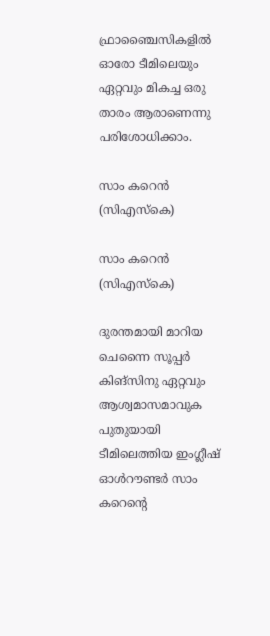ഫ്രാഞ്ചൈസികളില്‍ ഓരോ ടീമിലെയും ഏറ്റവും മികച്ച ഒരു താരം ആരാണെന്നു പരിശോധിക്കാം.

സാം കറെന്‍ (സിഎസ്‌കെ)

സാം കറെന്‍ (സിഎസ്‌കെ)

ദുരന്തമായി മാറിയ ചെന്നൈ സൂപ്പര്‍ കിങ്‌സിനു ഏറ്റവും ആശ്വമാസമാവുക പുതുയായി ടീമിലെത്തിയ ഇംഗ്ലീഷ് ഓള്‍റൗണ്ടര്‍ സാം കറെന്റെ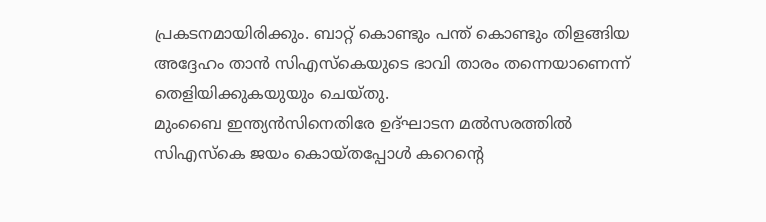പ്രകടനമായിരിക്കും. ബാറ്റ് കൊണ്ടും പന്ത് കൊണ്ടും തിളങ്ങിയ അദ്ദേഹം താന്‍ സിഎസ്‌കെയുടെ ഭാവി താരം തന്നെയാണെന്ന് തെളിയിക്കുകയുയും ചെയ്തു.
മുംബൈ ഇന്ത്യന്‍സിനെതിരേ ഉദ്ഘാടന മല്‍സരത്തില്‍ സിഎസ്‌കെ ജയം കൊയ്തപ്പോള്‍ കറെന്റെ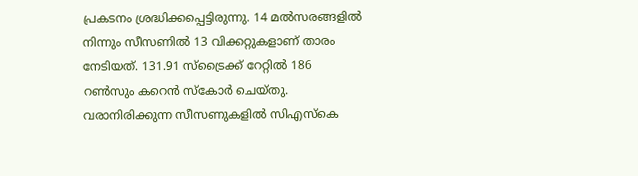പ്രകടനം ശ്രദ്ധിക്കപ്പെട്ടിരുന്നു. 14 മല്‍സരങ്ങളില്‍ നിന്നും സീസണില്‍ 13 വിക്കറ്റുകളാണ് താരം നേടിയത്. 131.91 സ്‌ട്രൈക്ക് റേറ്റില്‍ 186 റണ്‍സും കറെന്‍ സ്‌കോര്‍ ചെയ്തു. വരാനിരിക്കുന്ന സീസണുകളില്‍ സിഎസ്‌കെ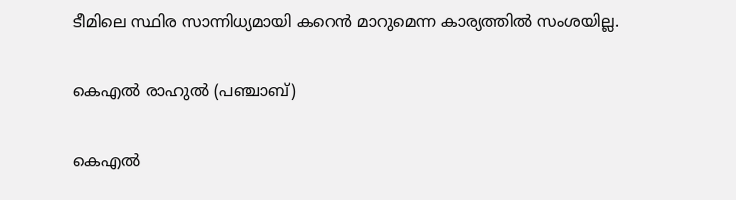ടീമിലെ സ്ഥിര സാന്നിധ്യമായി കറെന്‍ മാറുമെന്ന കാര്യത്തില്‍ സംശയില്ല.

കെഎല്‍ രാഹുല്‍ (പഞ്ചാബ്)

കെഎല്‍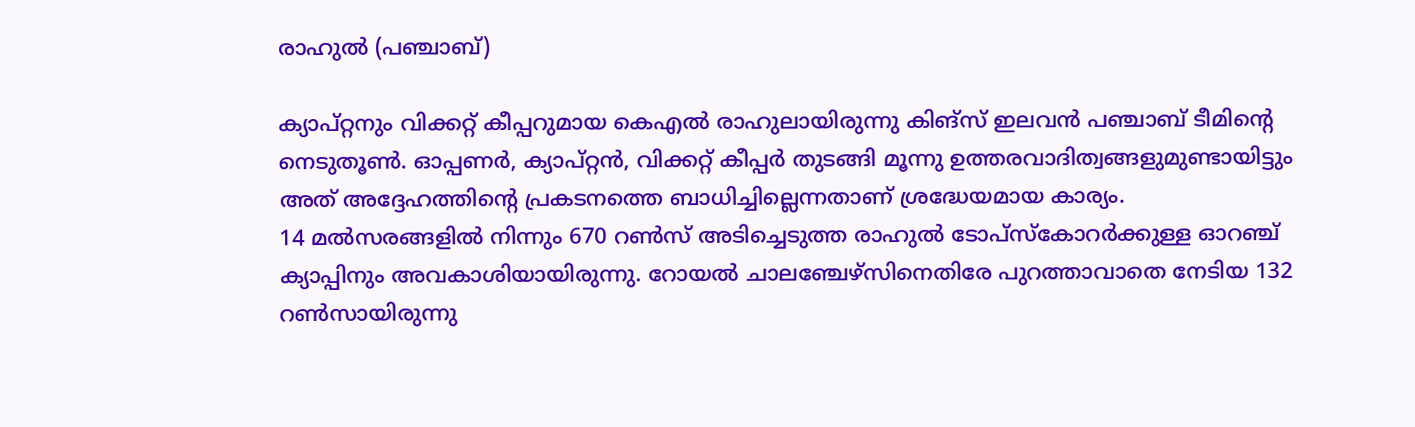രാഹുല്‍ (പഞ്ചാബ്)

ക്യാപ്റ്റനും വിക്കറ്റ് കീപ്പറുമായ കെഎല്‍ രാഹുലായിരുന്നു കിങ്‌സ് ഇലവന്‍ പഞ്ചാബ് ടീമിന്റെ നെടുതൂണ്‍. ഓപ്പണര്‍, ക്യാപ്റ്റന്‍, വിക്കറ്റ് കീപ്പര്‍ തുടങ്ങി മൂന്നു ഉത്തരവാദിത്വങ്ങളുമുണ്ടായിട്ടും അത് അദ്ദേഹത്തിന്റെ പ്രകടനത്തെ ബാധിച്ചില്ലെന്നതാണ് ശ്രദ്ധേയമായ കാര്യം.
14 മല്‍സരങ്ങളില്‍ നിന്നും 670 റണ്‍സ് അടിച്ചെടുത്ത രാഹുല്‍ ടോപ്‌സ്‌കോറര്‍ക്കുള്ള ഓറഞ്ച് ക്യാപ്പിനും അവകാശിയായിരുന്നു. റോയല്‍ ചാലഞ്ചേഴ്‌സിനെതിരേ പുറത്താവാതെ നേടിയ 132 റണ്‍സായിരുന്നു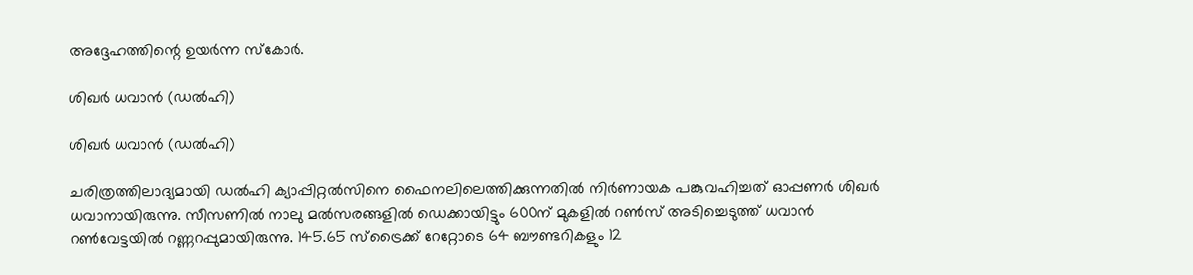അദ്ദേഹത്തിന്റെ ഉയര്‍ന്ന സ്‌കോര്‍.

ശിഖര്‍ ധവാന്‍ (ഡല്‍ഹി)

ശിഖര്‍ ധവാന്‍ (ഡല്‍ഹി)

ചരിത്രത്തിലാദ്യമായി ഡല്‍ഹി ക്യാപ്പിറ്റല്‍സിനെ ഫൈനലിലെത്തിക്കുന്നതില്‍ നിര്‍ണായക പങ്കുവഹിച്ചത് ഓപ്പണര്‍ ശിഖര്‍ ധവാനായിരുന്നു. സീസണില്‍ നാലു മല്‍സരങ്ങളില്‍ ഡെക്കായിട്ടും 600ന് മുകളില്‍ റണ്‍സ് അടിച്ചെടുത്ത് ധവാന്‍ റണ്‍വേട്ടയില്‍ റണ്ണറപ്പുമായിരുന്നു. 145.65 സ്‌ട്രൈക്ക് റേറ്റോടെ 64 ബൗണ്ടറികളും 12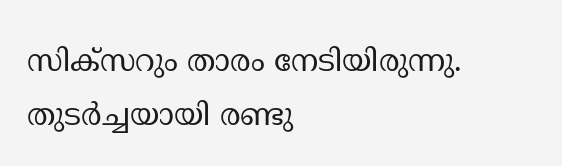സിക്‌സറും താരം നേടിയിരുന്നു.
തുടര്‍ച്ചയായി രണ്ടു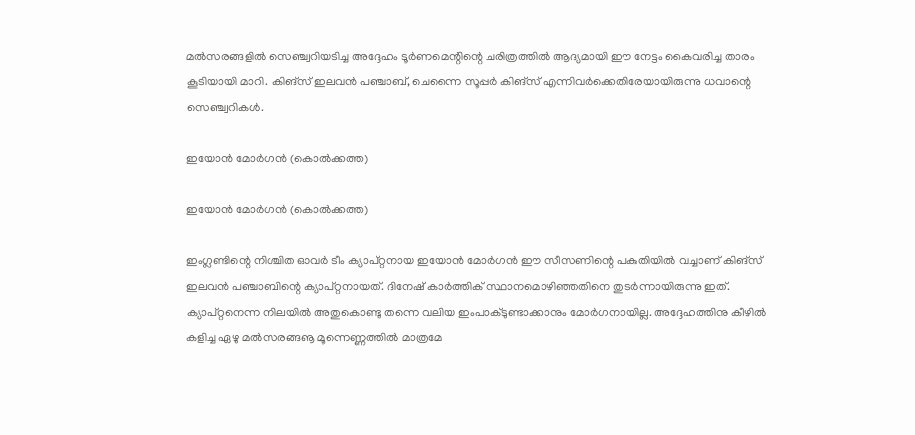മല്‍സരങ്ങളില്‍ സെഞ്ച്വറിയടിച്ച അദ്ദേഹം ടൂര്‍ണമെന്റിന്റെ ചരിത്രത്തില്‍ ആദ്യമായി ഈ നേട്ടം കൈവരിച്ച താരം കൂടിയായി മാറി. കിങ്‌സ് ഇലവന്‍ പഞ്ചാബ്, ചെന്നൈ സൂപ്പര്‍ കിങ്‌സ് എന്നിവര്‍ക്കെതിരേയായിരുന്നു ധവാന്റെ സെഞ്ച്വറികള്‍.

ഇയോന്‍ മോര്‍ഗന്‍ (കൊല്‍ക്കത്ത)

ഇയോന്‍ മോര്‍ഗന്‍ (കൊല്‍ക്കത്ത)

ഇംഗ്ലണ്ടിന്റെ നിശ്ചിത ഓവര്‍ ടീം ക്യാപ്റ്റനായ ഇയോന്‍ മോര്‍ഗന്‍ ഈ സീസണിന്റെ പകുതിയില്‍ വച്ചാണ് കിങ്‌സ് ഇലവന്‍ പഞ്ചാബിന്റെ ക്യാപ്റ്റനായത്. ദിനേഷ് കാര്‍ത്തിക് സ്ഥാനമൊഴിഞ്ഞതിനെ തുടര്‍ന്നായിരുന്നു ഇത്. ക്യാപ്റ്റനെന്ന നിലയില്‍ അതുകൊണ്ടു തന്നെ വലിയ ഇംപാക്ടുണ്ടാക്കാനും മോര്‍ഗനായില്ല. അദ്ദേഹത്തിനു കീഴില്‍ കളിച്ച ഏഴു മല്‍സരങ്ങൡ മൂന്നെണ്ണത്തില്‍ മാത്രമേ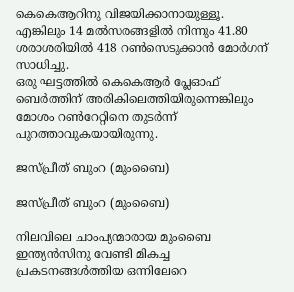കെകെആറിനു വിജയിക്കാനായുള്ളൂ. എങ്കിലും 14 മല്‍സരങ്ങളില്‍ നിന്നും 41.80 ശരാശരിയില്‍ 418 റണ്‍സെടുക്കാന്‍ മോര്‍ഗന് സാധിച്ചു.
ഒരു ഘട്ടത്തില്‍ കെകെആര്‍ പ്ലേഓഫ് ബെര്‍ത്തിന് അരികിലെത്തിയിരുന്നെങ്കിലും മോശം റണ്‍റേറ്റിനെ തുടര്‍ന്ന് പുറത്താവുകയായിരുന്നു.

ജസ്പ്രീത് ബുംറ (മുംബൈ)

ജസ്പ്രീത് ബുംറ (മുംബൈ)

നിലവിലെ ചാംപ്യന്മാരായ മുംബൈ ഇന്ത്യന്‍സിനു വേണ്ടി മികച്ച പ്രകടനങ്ങള്‍ത്തിയ ഒന്നിലേറെ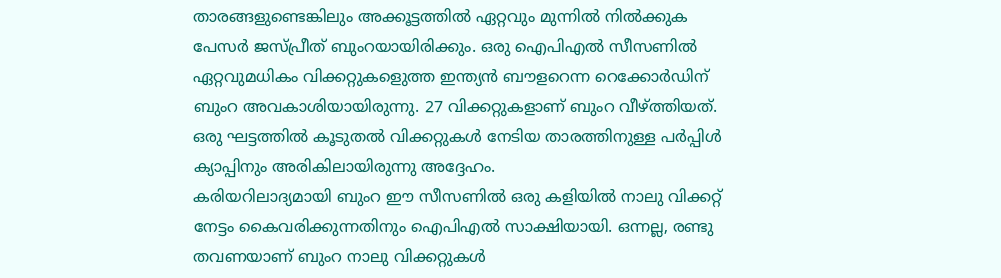താരങ്ങളുണ്ടെങ്കിലും അക്കൂട്ടത്തില്‍ ഏറ്റവും മുന്നില്‍ നില്‍ക്കുക പേസര്‍ ജസ്പ്രീത് ബുംറയായിരിക്കും. ഒരു ഐപിഎല്‍ സീസണില്‍ ഏറ്റവുമധികം വിക്കറ്റുകളെുത്ത ഇന്ത്യന്‍ ബൗളറെന്ന റെക്കോര്‍ഡിന് ബുംറ അവകാശിയായിരുന്നു. 27 വിക്കറ്റുകളാണ് ബുംറ വീഴ്ത്തിയത്. ഒരു ഘട്ടത്തില്‍ കൂടുതല്‍ വിക്കറ്റുകള്‍ നേടിയ താരത്തിനുള്ള പര്‍പ്പിള്‍ ക്യാപ്പിനും അരികിലായിരുന്നു അദ്ദേഹം.
കരിയറിലാദ്യമായി ബുംറ ഈ സീസണില്‍ ഒരു കളിയില്‍ നാലു വിക്കറ്റ് നേട്ടം കൈവരിക്കുന്നതിനും ഐപിഎല്‍ സാക്ഷിയായി. ഒന്നല്ല, രണ്ടു തവണയാണ് ബുംറ നാലു വിക്കറ്റുകള്‍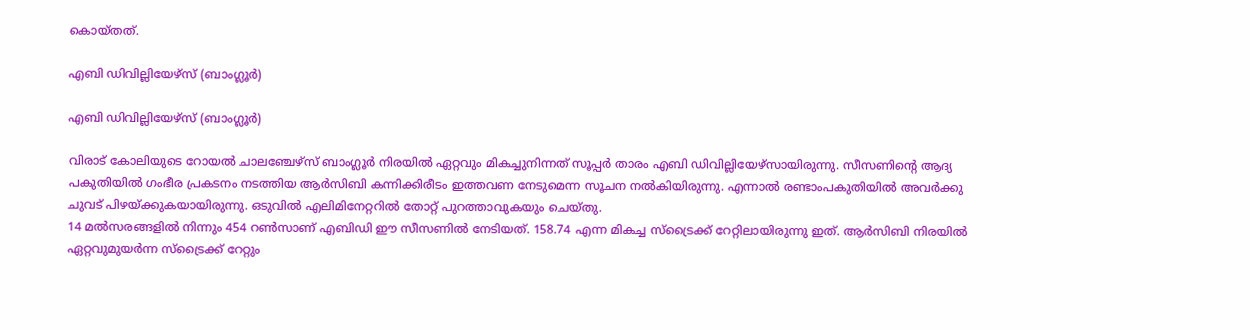കൊയ്തത്.

എബി ഡിവില്ലിയേഴ്‌സ് (ബാംഗ്ലൂര്‍)

എബി ഡിവില്ലിയേഴ്‌സ് (ബാംഗ്ലൂര്‍)

വിരാട് കോലിയുടെ റോയല്‍ ചാലഞ്ചേഴ്‌സ് ബാംഗ്ലൂര്‍ നിരയില്‍ ഏറ്റവും മികച്ചുനിന്നത് സൂപ്പര്‍ താരം എബി ഡിവില്ലിയേഴ്‌സായിരുന്നു. സീസണിന്റെ ആദ്യ പകുതിയില്‍ ഗംഭീര പ്രകടനം നടത്തിയ ആര്‍സിബി കന്നിക്കിരീടം ഇത്തവണ നേടുമെന്ന സൂചന നല്‍കിയിരുന്നു. എന്നാല്‍ രണ്ടാംപകുതിയില്‍ അവര്‍ക്കു ചുവട് പിഴയ്ക്കുകയായിരുന്നു. ഒടുവില്‍ എലിമിനേറ്ററില്‍ തോറ്റ് പുറത്താവുകയും ചെയ്തു.
14 മല്‍സരങ്ങളില്‍ നിന്നും 454 റണ്‍സാണ് എബിഡി ഈ സീസണില്‍ നേടിയത്. 158.74 എന്ന മികച്ച സ്‌ട്രൈക്ക് റേറ്റിലായിരുന്നു ഇത്. ആര്‍സിബി നിരയില്‍ ഏറ്റവുമുയര്‍ന്ന സ്‌ട്രൈക്ക് റേറ്റും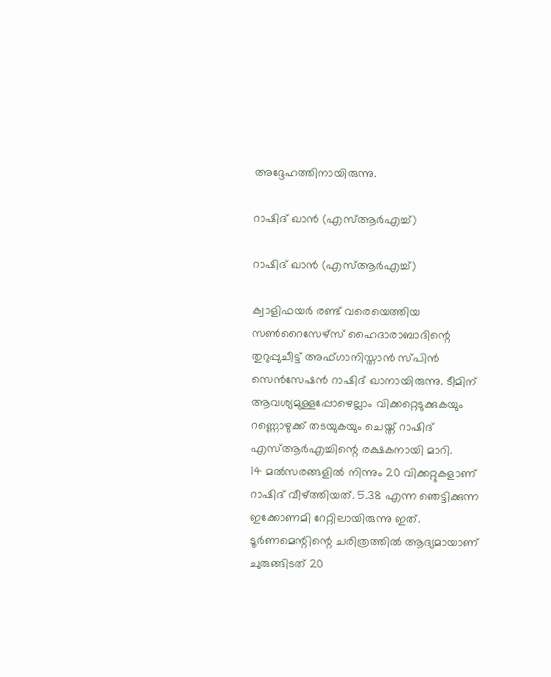അദ്ദേഹത്തിനായിരുന്നു.

റാഷിദ് ഖാന്‍ (എസ്ആര്‍എച്ച്)

റാഷിദ് ഖാന്‍ (എസ്ആര്‍എച്ച്)

ക്വാളിഫയര്‍ രണ്ട് വരെയെത്തിയ സണ്‍റൈസേഴ്‌സ് ഹൈദാരാബാദിന്റെ തുറുപ്പുചീട്ട് അഫ്ഗാനിസ്താന്‍ സ്പിന്‍ സെന്‍സേഷന്‍ റാഷിദ് ഖാനായിരുന്നു. ടീമിന് ആവശ്യമുള്ളപ്പോഴെല്ലാം വിക്കറ്റെടുക്കുകയും റണ്ണൊഴുക്ക് തടയുകയും ചെയ്ത് റാഷിദ് എസ്ആര്‍എച്ചിന്റെ രക്ഷകനായി മാറി.
14 മല്‍സരങ്ങളില്‍ നിന്നും 20 വിക്കറ്റുകളാണ് റാഷിദ് വീഴ്ത്തിയത്. 5.38 എന്ന ഞെട്ടിക്കുന്ന ഇക്കോണമി റേറ്റിലായിരുന്നു ഇത്. ടൂര്‍ണമെന്റിന്റെ ചരിത്രത്തില്‍ ആദ്യമായാണ് ചുരുങ്ങിടത് 20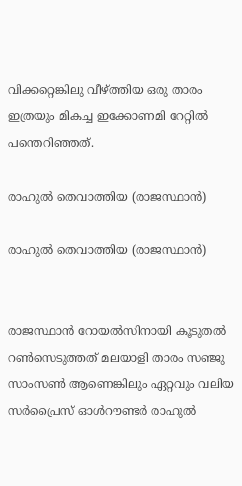വിക്കറ്റെങ്കിലു വീഴ്ത്തിയ ഒരു താരം ഇത്രയും മികച്ച ഇക്കോണമി റേറ്റില്‍ പന്തെറിഞ്ഞത്.

രാഹുല്‍ തെവാത്തിയ (രാജസ്ഥാന്‍)

രാഹുല്‍ തെവാത്തിയ (രാജസ്ഥാന്‍)


രാജസ്ഥാന്‍ റോയല്‍സിനായി കൂടുതല്‍ റണ്‍സെടുത്തത് മലയാളി താരം സഞ്ജു സാംസണ്‍ ആണെങ്കിലും ഏറ്റവും വലിയ സര്‍പ്രൈസ് ഓള്‍റൗണ്ടര്‍ രാഹുല്‍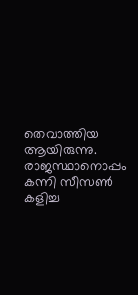തെവാത്തിയ ആയിരുന്നു. രാജസ്ഥാനൊപ്പം കന്നി സീസണ്‍ കളിച്ച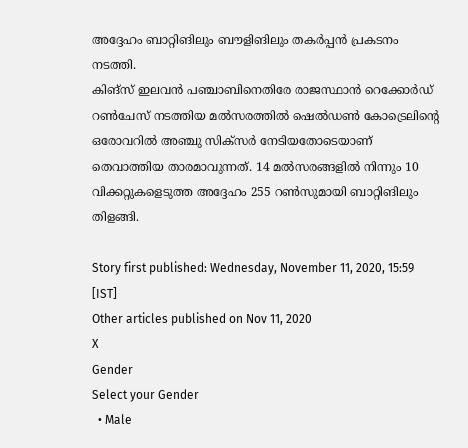അദ്ദേഹം ബാറ്റിങിലും ബൗളിങിലും തകര്‍പ്പന്‍ പ്രകടനം നടത്തി.
കിങ്‌സ് ഇലവന്‍ പഞ്ചാബിനെതിരേ രാജസ്ഥാന്‍ റെക്കോര്‍ഡ് റണ്‍ചേസ് നടത്തിയ മല്‍സരത്തില്‍ ഷെല്‍ഡണ്‍ കോട്രെലിന്റെ ഒരോവറില്‍ അഞ്ചു സിക്‌സര്‍ നേടിയതോടെയാണ് തെവാത്തിയ താരമാവുന്നത്. 14 മല്‍സരങ്ങളില്‍ നിന്നും 10 വിക്കറ്റുകളെടുത്ത അദ്ദേഹം 255 റണ്‍സുമായി ബാറ്റിങിലും തിളങ്ങി.

Story first published: Wednesday, November 11, 2020, 15:59 [IST]
Other articles published on Nov 11, 2020
X
Gender
Select your Gender
  • Male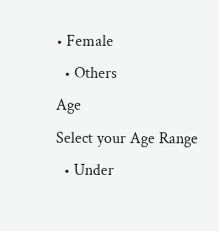• Female
  • Others
Age
Select your Age Range
  • Under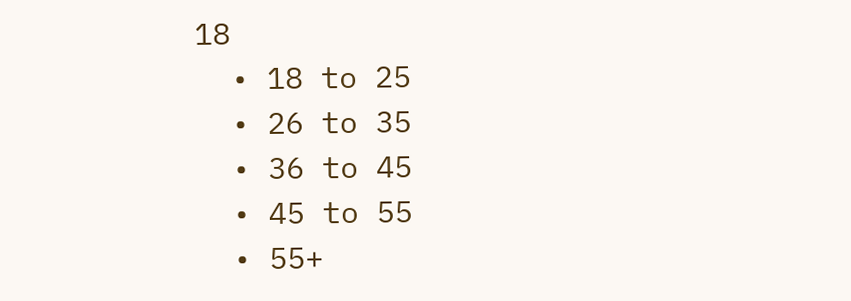18
  • 18 to 25
  • 26 to 35
  • 36 to 45
  • 45 to 55
  • 55+